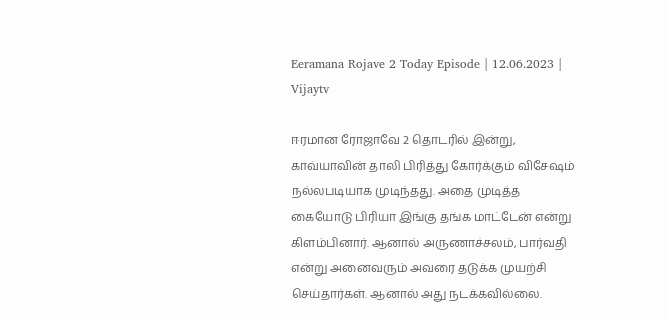Eeramana Rojave 2 Today Episode | 12.06.2023 | Vijaytv

ஈரமான ரோஜாவே 2 தொடரில் இன்று, காவ்யாவின் தாலி பிரித்து கோர்க்கும் விசேஷம் நல்லபடியாக முடிந்தது. அதை முடித்த கையோடு பிரியா இங்கு தங்க மாட்டேன் என்று கிளம்பினார். ஆனால் அருணாச்சலம், பார்வதி என்று அனைவரும் அவரை தடுக்க முயற்சி செய்தார்கள். ஆனால் அது நடக்கவில்லை.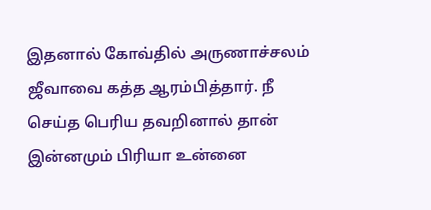இதனால் கோவ்தில் அருணாச்சலம் ஜீவாவை கத்த ஆரம்பித்தார். நீ செய்த பெரிய தவறினால் தான் இன்னமும் பிரியா உன்னை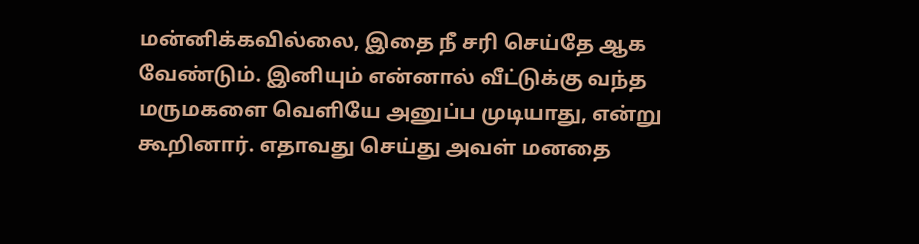மன்னிக்கவில்லை, இதை நீ சரி செய்தே ஆக வேண்டும். இனியும் என்னால் வீட்டுக்கு வந்த மருமகளை வெளியே அனுப்ப முடியாது, என்று கூறினார். எதாவது செய்து அவள் மனதை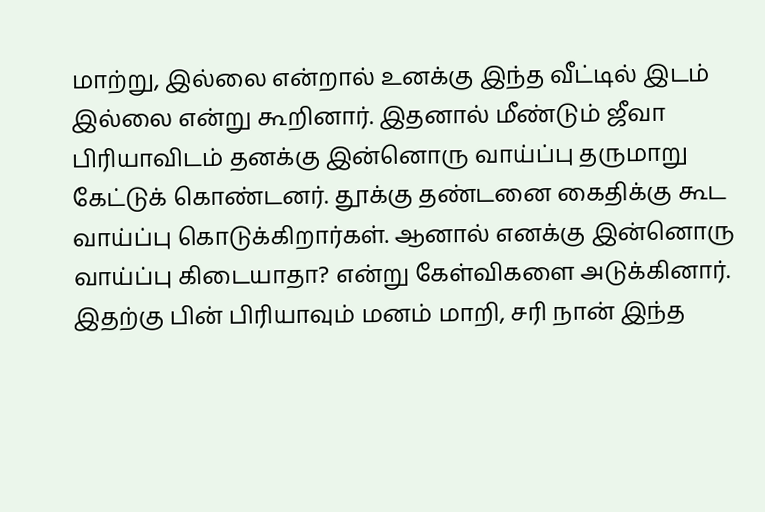மாற்று, இல்லை என்றால் உனக்கு இந்த வீட்டில் இடம் இல்லை என்று கூறினார். இதனால் மீண்டும் ஜீவா பிரியாவிடம் தனக்கு இன்னொரு வாய்ப்பு தருமாறு கேட்டுக் கொண்டனர். தூக்கு தண்டனை கைதிக்கு கூட வாய்ப்பு கொடுக்கிறார்கள். ஆனால் எனக்கு இன்னொரு வாய்ப்பு கிடையாதா? என்று கேள்விகளை அடுக்கினார். இதற்கு பின் பிரியாவும் மனம் மாறி, சரி நான் இந்த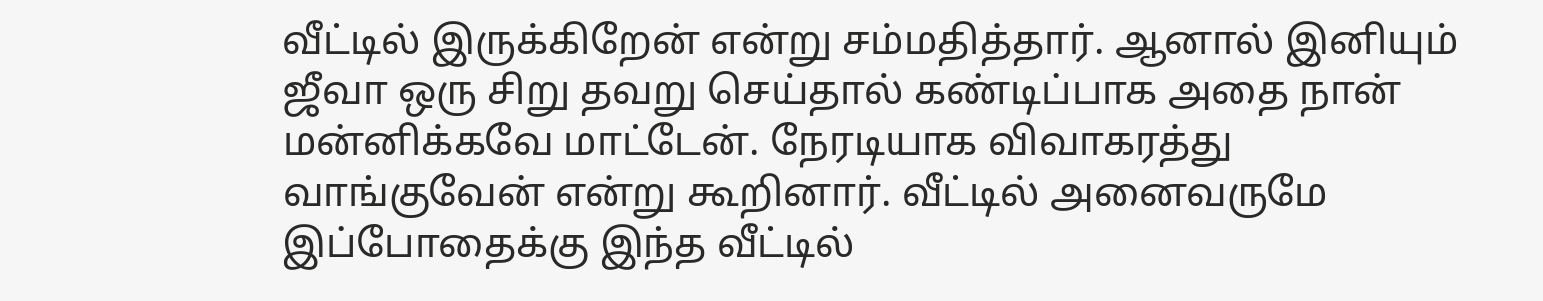வீட்டில் இருக்கிறேன் என்று சம்மதித்தார். ஆனால் இனியும் ஜீவா ஒரு சிறு தவறு செய்தால் கண்டிப்பாக அதை நான் மன்னிக்கவே மாட்டேன். நேரடியாக விவாகரத்து வாங்குவேன் என்று கூறினார். வீட்டில் அனைவருமே இப்போதைக்கு இந்த வீட்டில்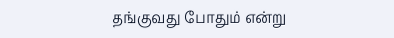தங்குவது போதும் என்று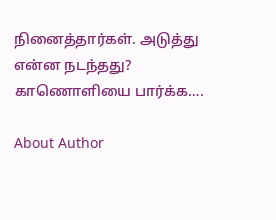நினைத்தார்கள். அடுத்து என்ன நடந்தது? காணொளியை பார்க்க….

About Author